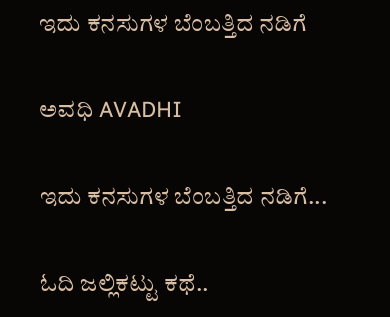ಇದು ಕನಸುಗಳ ಬೆಂಬತ್ತಿದ ನಡಿಗೆ‍

ಅವಧಿ AVADHI

ಇದು ಕನಸುಗಳ ಬೆಂಬತ್ತಿದ ನಡಿಗೆ...

ಓದಿ ಜಲ್ಲಿಕಟ್ಟು ಕಥೆ..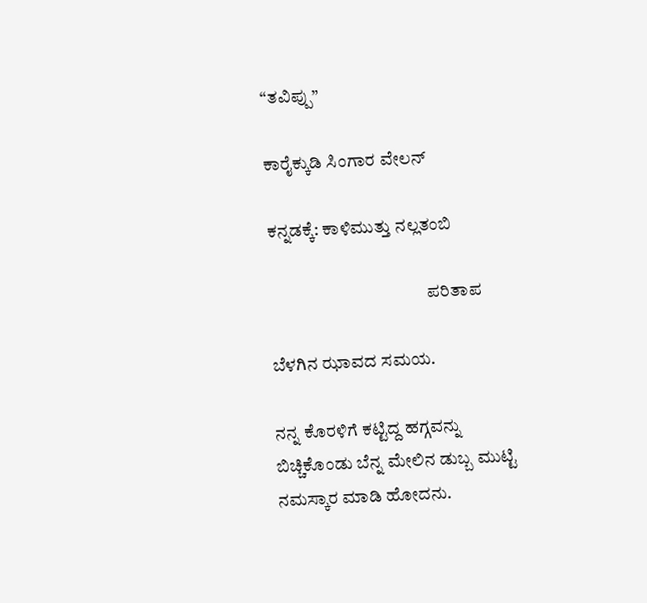“ತವಿಪ್ಪು”

ಕಾರೈಕ್ಕುಡಿ ಸಿಂಗಾರ ವೇಲನ್

ಕನ್ನಡಕ್ಕೆ: ಕಾಳಿಮುತ್ತು ನಲ್ಲತಂಬಿ

                                             ಪರಿತಾಪ

ಬೆಳಗಿನ ಝಾವದ ಸಮಯ.

ನನ್ನ ಕೊರಳಿಗೆ ಕಟ್ಟಿದ್ದ ಹಗ್ಗವನ್ನು ಬಿಚ್ಚಿಕೊಂಡು ಬೆನ್ನ ಮೇಲಿನ ಡುಬ್ಬ ಮುಟ್ಟಿ ನಮಸ್ಕಾರ ಮಾಡಿ ಹೋದನು.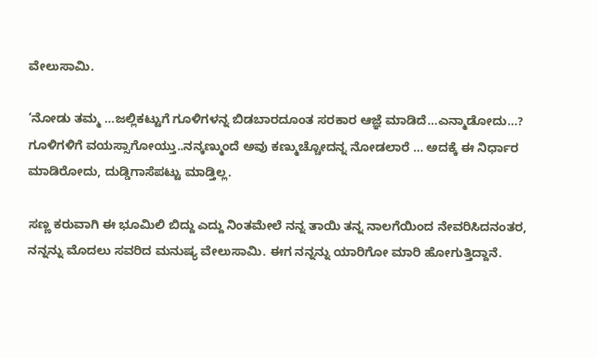ವೇಲುಸಾಮಿ.

‘ನೋಡು ತಮ್ಮ …ಜಲ್ಲಿಕಟ್ಟುಗೆ ಗೂಳಿಗಳನ್ನ ಬಿಡಬಾರದೂಂತ ಸರಕಾರ ಆಜ್ಞೆ ಮಾಡಿದೆ…ಎನ್ಮಾಡೋದು…? ಗೂಳಿಗಳಿಗೆ ವಯಸ್ಸಾಗೋಯ್ತು..ನನ್ಕಣ್ಮುಂದೆ ಅವು ಕಣ್ಮುಚ್ಚೋದನ್ನ ನೋಡಲಾರೆ … ಅದಕ್ಕೆ ಈ ನಿರ್ಧಾರ ಮಾಡಿರೋದು, ದುಡ್ಡಿಗಾಸೆಪಟ್ಟು ಮಾಡ್ತಿಲ್ಲ.

ಸಣ್ಣ ಕರುವಾಗಿ ಈ ಭೂಮಿಲಿ ಬಿದ್ದು ಎದ್ದು ನಿಂತಮೇಲೆ ನನ್ನ ತಾಯಿ ತನ್ನ ನಾಲಗೆಯಿಂದ ನೇವರಿಸಿದನಂತರ, ನನ್ನನ್ನು ಮೊದಲು ಸವರಿದ ಮನುಷ್ಯ ವೇಲುಸಾಮಿ. ಈಗ ನನ್ನನ್ನು ಯಾರಿಗೋ ಮಾರಿ ಹೋಗುತ್ತಿದ್ದಾನೆ.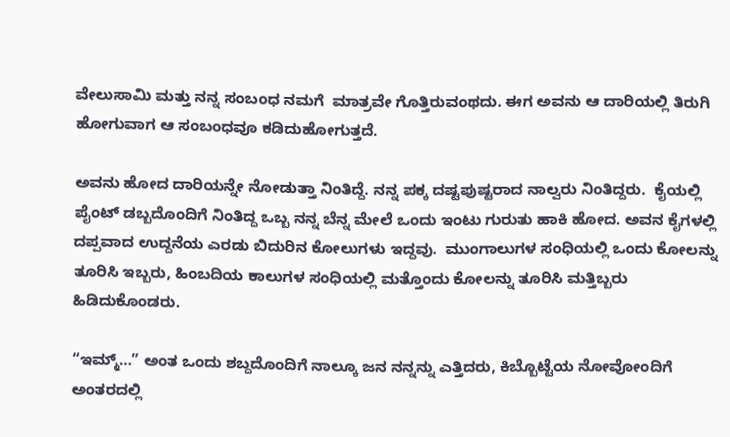ವೇಲುಸಾಮಿ ಮತ್ತು ನನ್ನ ಸಂಬಂಧ ನಮಗೆ  ಮಾತ್ರವೇ ಗೊತ್ತಿರುವಂಥದು. ಈಗ ಅವನು ಆ ದಾರಿಯಲ್ಲಿ ತಿರುಗಿ ಹೋಗುವಾಗ ಆ ಸಂಬಂಧವೂ ಕಡಿದುಹೋಗುತ್ತದೆ.

ಅವನು ಹೋದ ದಾರಿಯನ್ನೇ ನೋಡುತ್ತಾ ನಿಂತಿದ್ದೆ. ನನ್ನ ಪಕ್ಕ ದಷ್ಟಪುಷ್ಟರಾದ ನಾಲ್ವರು ನಿಂತಿದ್ದರು.  ಕೈಯಲ್ಲಿ ಪೈಂಟ್ ಡಬ್ಬದೊಂದಿಗೆ ನಿಂತಿದ್ದ ಒಬ್ಬ ನನ್ನ ಬೆನ್ನ ಮೇಲೆ ಒಂದು ಇಂಟು ಗುರುತು ಹಾಕಿ ಹೋದ. ಅವನ ಕೈಗಳಲ್ಲಿ ದಪ್ಪವಾದ ಉದ್ದನೆಯ ಎರಡು ಬಿದುರಿನ ಕೋಲುಗಳು ಇದ್ದವು.  ಮುಂಗಾಲುಗಳ ಸಂಧಿಯಲ್ಲಿ ಒಂದು ಕೋಲನ್ನು ತೂರಿಸಿ ಇಬ್ಬರು, ಹಿಂಬದಿಯ ಕಾಲುಗಳ ಸಂಧಿಯಲ್ಲಿ ಮತ್ತೊಂದು ಕೋಲನ್ನು ತೂರಿಸಿ ಮತ್ತಿಬ್ಬರು ಹಿಡಿದುಕೊಂಡರು.

“ಇಮ್ಮ್…” ಅಂತ ಒಂದು ಶಬ್ದದೊಂದಿಗೆ ನಾಲ್ಕೂ ಜನ ನನ್ನನ್ನು ಎತ್ತಿದರು, ಕಿಬ್ಬೊಟ್ಟೆಯ ನೋವೋಂದಿಗೆ ಅಂತರದಲ್ಲಿ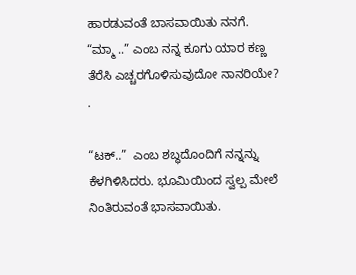ಹಾರಡುವಂತೆ ಬಾಸವಾಯಿತು ನನಗೆ.  “ಮ್ಮಾ ..” ಎಂಬ ನನ್ನ ಕೂಗು ಯಾರ ಕಣ್ಣ ತೆರೆಸಿ ಎಚ್ಚರಗೊಳಿಸುವುದೋ ನಾನರಿಯೇ? .

“ಟಕ್..”  ಎಂಬ ಶಬ್ಧದೊಂದಿಗೆ ನನ್ನನ್ನು ಕೆಳಗಿಳಿಸಿದರು. ಭೂಮಿಯಿಂದ ಸ್ವಲ್ಪ ಮೇಲೆ ನಿಂತಿರುವಂತೆ ಭಾಸವಾಯಿತು.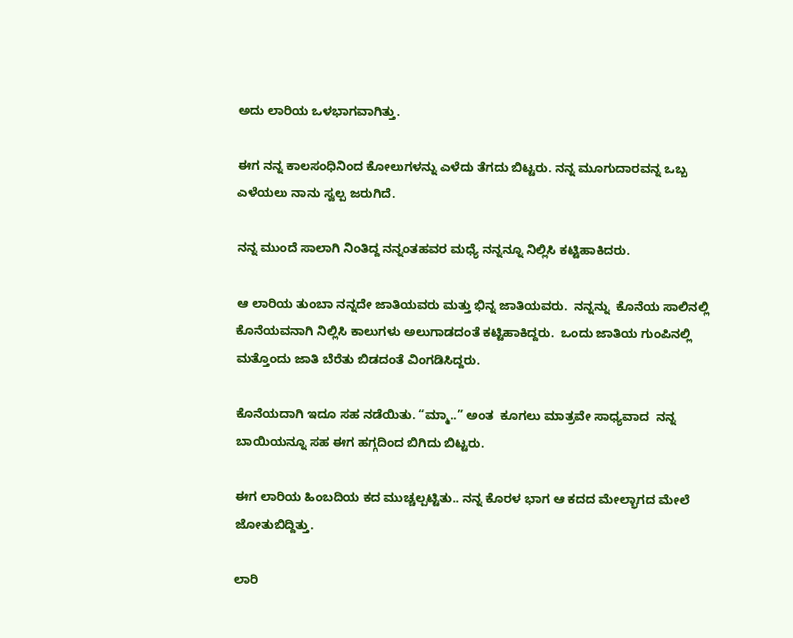ಅದು ಲಾರಿಯ ಒಳಭಾಗವಾಗಿತ್ತು.

ಈಗ ನನ್ನ ಕಾಲಸಂಧಿನಿಂದ ಕೋಲುಗಳನ್ನು ಎಳೆದು ತೆಗದು ಬಿಟ್ಟರು. ನನ್ನ ಮೂಗುದಾರವನ್ನ ಒಬ್ಬ ಎಳೆಯಲು ನಾನು ಸ್ವಲ್ಪ ಜರುಗಿದೆ.

ನನ್ನ ಮುಂದೆ ಸಾಲಾಗಿ ನಿಂತಿದ್ದ ನನ್ನಂತಹವರ ಮಧ್ಯೆ ನನ್ನನ್ನೂ ನಿಲ್ಲಿಸಿ ಕಟ್ಟಿಹಾಕಿದರು.

ಆ ಲಾರಿಯ ತುಂಬಾ ನನ್ನದೇ ಜಾತಿಯವರು ಮತ್ತು ಭಿನ್ನ ಜಾತಿಯವರು.  ನನ್ನನ್ನು  ಕೊನೆಯ ಸಾಲಿನಲ್ಲಿ ಕೊನೆಯವನಾಗಿ ನಿಲ್ಲಿಸಿ ಕಾಲುಗಳು ಅಲುಗಾಡದಂತೆ ಕಟ್ಟಿಹಾಕಿದ್ದರು.  ಒಂದು ಜಾತಿಯ ಗುಂಪಿನಲ್ಲಿ ಮತ್ತೊಂದು ಜಾತಿ ಬೆರೆತು ಬಿಡದಂತೆ ವಿಂಗಡಿಸಿದ್ದರು.

ಕೊನೆಯದಾಗಿ ಇದೂ ಸಹ ನಡೆಯಿತು. “ಮ್ಮಾ..” ಅಂತ  ಕೂಗಲು ಮಾತ್ರವೇ ಸಾಧ್ಯವಾದ  ನನ್ನ ಬಾಯಿಯನ್ನೂ ಸಹ ಈಗ ಹಗ್ಗದಿಂದ ಬಿಗಿದು ಬಿಟ್ಟರು.

ಈಗ ಲಾರಿಯ ಹಿಂಬದಿಯ ಕದ ಮುಚ್ಚಲ್ಪಟ್ಟಿತು.. ನನ್ನ ಕೊರಳ ಭಾಗ ಆ ಕದದ ಮೇಲ್ಭಾಗದ ಮೇಲೆ ಜೋತುಬಿದ್ದಿತ್ತು.

ಲಾರಿ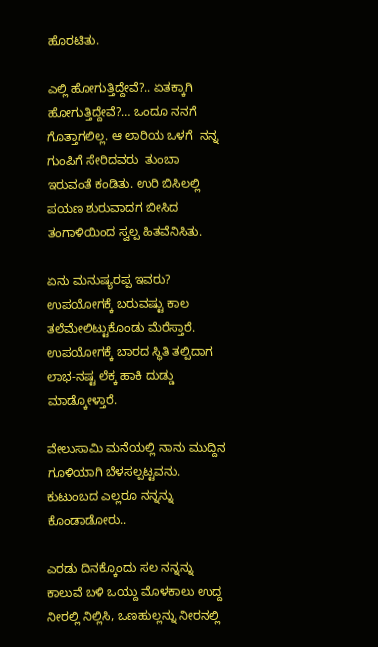ಹೊರಟಿತು.

ಎಲ್ಲಿ ಹೋಗುತ್ತಿದ್ದೇವೆ?.. ಏತಕ್ಕಾಗಿ ಹೋಗುತ್ತಿದ್ದೇವೆ?… ಒಂದೂ ನನಗೆ ಗೊತ್ತಾಗಲಿಲ್ಲ. ಆ ಲಾರಿಯ ಒಳಗೆ  ನನ್ನ ಗುಂಪಿಗೆ ಸೇರಿದವರು  ತುಂಬಾ ಇರುವಂತೆ ಕಂಡಿತು. ಉರಿ ಬಿಸಿಲಲ್ಲಿ ಪಯಣ ಶುರುವಾದಗ ಬೀಸಿದ ತಂಗಾಳಿಯಿಂದ ಸ್ವಲ್ಪ ಹಿತವೆನಿಸಿತು.

ಏನು ಮನುಷ್ಯರಪ್ಪ ಇವರು? ಉಪಯೋಗಕ್ಕೆ ಬರುವಷ್ಟು ಕಾಲ ತಲೆಮೇಲಿಟ್ಟುಕೊಂಡು ಮೆರೆಸ್ತಾರೆ.  ಉಪಯೋಗಕ್ಕೆ ಬಾರದ ಸ್ಥಿತಿ ತಲ್ಪಿದಾಗ ಲಾಭ-ನಷ್ಟ ಲೆಕ್ಕ ಹಾಕಿ ದುಡ್ಡು ಮಾಡ್ಕೋಳ್ತಾರೆ.

ವೇಲುಸಾಮಿ ಮನೆಯಲ್ಲಿ ನಾನು ಮುದ್ದಿನ ಗೂಳಿಯಾಗಿ ಬೆಳಸಲ್ಪಟ್ಟವನು.  ಕುಟುಂಬದ ಎಲ್ಲರೂ ನನ್ನನ್ನು ಕೊಂಡಾಡೋರು..

ಎರಡು ದಿನಕ್ಕೊಂದು ಸಲ ನನ್ನನ್ನು ಕಾಲುವೆ ಬಳಿ ಒಯ್ದು ಮೊಳಕಾಲು ಉದ್ದ ನೀರಲ್ಲಿ ನಿಲ್ಲಿಸಿ, ಒಣಹುಲ್ಲನ್ನು ನೀರನಲ್ಲಿ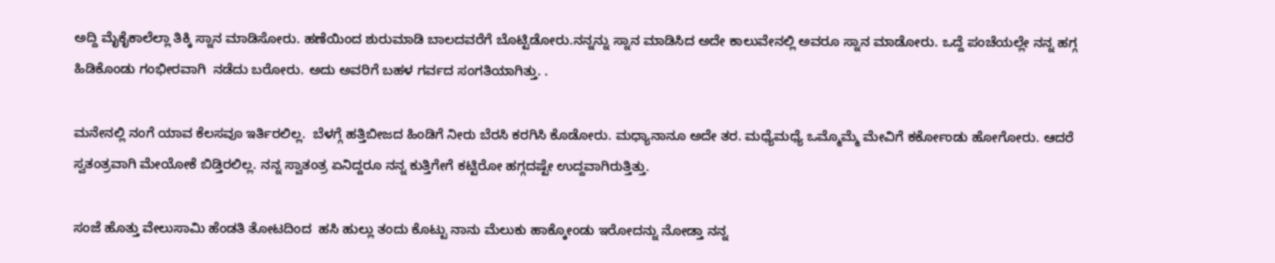ಅದ್ದಿ ಮೈಕೈಕಾಲೆಲ್ಲಾ ತಿಕ್ಕಿ ಸ್ನಾನ ಮಾಡಿಸೋರು. ಹಣೆಯಿಂದ ಶುರುಮಾಡಿ ಬಾಲದವರೆಗೆ ಬೊಟ್ಟಿಡೋರು.ನನ್ನನ್ನು ಸ್ನಾನ ಮಾಡಿಸಿದ ಅದೇ ಕಾಲುವೇನಲ್ಲಿ ಅವರೂ ಸ್ನಾನ ಮಾಡೋರು. ಒದ್ದೆ ಪಂಚೆಯಲ್ಲೇ ನನ್ನ ಹಗ್ಗ ಹಿಡಿಕೊಂಡು ಗಂಭೀರವಾಗಿ  ನಡೆದು ಬರೋರು. ಅದು ಅವರಿಗೆ ಬಹಳ ಗರ್ವದ ಸಂಗತಿಯಾಗಿತ್ತು. .

ಮನೇನಲ್ಲಿ ನಂಗೆ ಯಾವ ಕೆಲಸವೂ ಇರ್ತಿರಲಿಲ್ಲ.  ಬೆಳಗ್ಗೆ ಹತ್ತಿಬೀಜದ ಹಿಂಡಿಗೆ ನೀರು ಬೆರಸಿ ಕರಗಿಸಿ ಕೊಡೋರು. ಮಧ್ಯಾನಾನೂ ಅದೇ ತರ. ಮಧ್ಯೆಮಧ್ಯೆ ಒಮ್ಮೊಮ್ಮೆ ಮೇವಿಗೆ ಕರ್ಕೋಂಡು ಹೋಗೋರು. ಆದರೆ ಸ್ವತಂತ್ರವಾಗಿ ಮೇಯೋಕೆ ಬಿಡ್ತಿರಲಿಲ್ಲ. ನನ್ನ ಸ್ವಾತಂತ್ರ ಏನಿದ್ದರೂ ನನ್ನ ಕುತ್ತಿಗೇಗೆ ಕಟ್ಟಿರೋ ಹಗ್ಗದಷ್ಟೇ ಉದ್ದವಾಗಿರುತ್ತಿತ್ತು.

ಸಂಜೆ ಹೊತ್ತು ವೇಲುಸಾಮಿ ಹೆಂಡತಿ ತೋಟದಿಂದ  ಹಸಿ ಹುಲ್ಲು ತಂದು ಕೊಟ್ಟು ನಾನು ಮೆಲುಕು ಹಾಕ್ಕೋಂಡು ಇರೋದನ್ನು ನೋಡ್ತಾ ನನ್ನ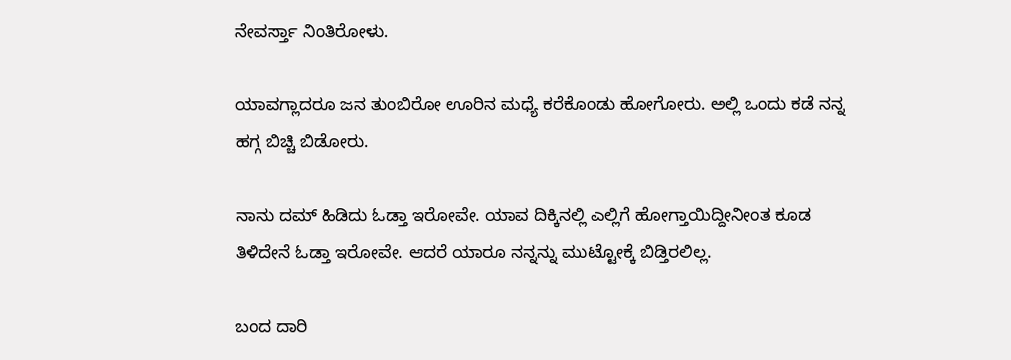ನೇವರ್ಸ್ತಾ ನಿಂತಿರೋಳು.

ಯಾವಗ್ಲಾದರೂ ಜನ ತುಂಬಿರೋ ಊರಿನ ಮಧ್ಯೆ ಕರೆಕೊಂಡು ಹೋಗೋರು. ಅಲ್ಲಿ ಒಂದು ಕಡೆ ನನ್ನ ಹಗ್ಗ ಬಿಚ್ಚಿ ಬಿಡೋರು.

ನಾನು ದಮ್ ಹಿಡಿದು ಓಡ್ತಾ ಇರೋವೇ. ಯಾವ ದಿಕ್ಕಿನಲ್ಲಿ ಎಲ್ಲಿಗೆ ಹೋಗ್ತಾಯಿದ್ದೀನೀಂತ ಕೂಡ ತಿಳಿದೇನೆ ಓಡ್ತಾ ಇರೋವೇ. ಆದರೆ ಯಾರೂ ನನ್ನನ್ನು ಮುಟ್ಟೋಕ್ಕೆ ಬಿಡ್ತಿರಲಿಲ್ಲ.

ಬಂದ ದಾರಿ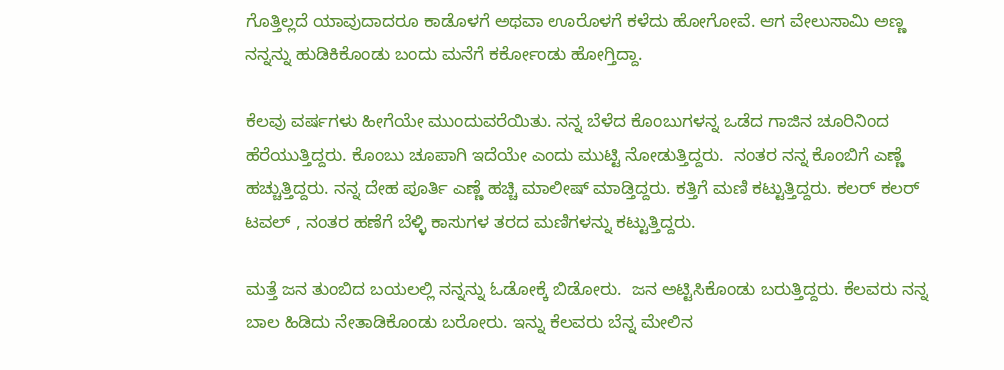ಗೊತ್ತಿಲ್ಲದೆ ಯಾವುದಾದರೂ ಕಾಡೊಳಗೆ ಅಥವಾ ಊರೊಳಗೆ ಕಳೆದು ಹೋಗೋವೆ. ಆಗ ವೇಲುಸಾಮಿ ಅಣ್ಣ ನನ್ನನ್ನು ಹುಡಿಕಿಕೊಂಡು ಬಂದು ಮನೆಗೆ ಕರ್ಕೋಂಡು ಹೋಗ್ತಿದ್ದಾ.

ಕೆಲವು ವರ್ಷಗಳು ಹೀಗೆಯೇ ಮುಂದುವರೆಯಿತು. ನನ್ನ ಬೆಳೆದ ಕೊಂಬುಗಳನ್ನ ಒಡೆದ ಗಾಜಿನ ಚೂರಿನಿಂದ ಹೆರೆಯುತ್ತಿದ್ದರು. ಕೊಂಬು ಚೂಪಾಗಿ ಇದೆಯೇ ಎಂದು ಮುಟ್ಟಿ ನೋಡುತ್ತಿದ್ದರು.  ನಂತರ ನನ್ನ ಕೊಂಬಿಗೆ ಎಣ್ಣೆ ಹಚ್ಚುತ್ತಿದ್ದರು. ನನ್ನ ದೇಹ ಪೂರ್ತಿ ಎಣ್ಣೆ ಹಚ್ಚಿ ಮಾಲೀಷ್ ಮಾಡ್ತಿದ್ದರು. ಕತ್ತಿಗೆ ಮಣಿ ಕಟ್ಟುತ್ತಿದ್ದರು. ಕಲರ್ ಕಲರ್ ಟವಲ್ , ನಂತರ ಹಣೆಗೆ ಬೆಳ್ಳಿ ಕಾಸುಗಳ ತರದ ಮಣಿಗಳನ್ನು ಕಟ್ಟುತ್ತಿದ್ದರು.

ಮತ್ತೆ ಜನ ತುಂಬಿದ ಬಯಲಲ್ಲಿ ನನ್ನನ್ನು ಓಡೋಕ್ಕೆ ಬಿಡೋರು.  ಜನ ಅಟ್ಟಿಸಿಕೊಂಡು ಬರುತ್ತಿದ್ದರು. ಕೆಲವರು ನನ್ನ ಬಾಲ ಹಿಡಿದು ನೇತಾಡಿಕೊಂಡು ಬರೋರು. ಇನ್ನು ಕೆಲವರು ಬೆನ್ನ ಮೇಲಿನ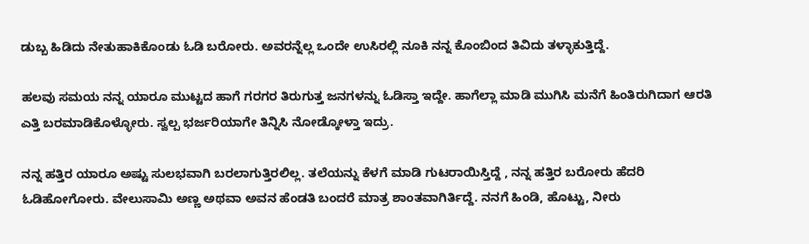ಡುಬ್ಬ ಹಿಡಿದು ನೇತುಹಾಕಿಕೊಂಡು ಓಡಿ ಬರೋರು. ಅವರನ್ನೆಲ್ಲ ಒಂದೇ ಉಸಿರಲ್ಲಿ ನೂಕಿ ನನ್ನ ಕೊಂಬಿಂದ ತಿವಿದು ತಳ್ಳಾಕುತ್ತಿದ್ದೆ.

ಹಲವು ಸಮಯ ನನ್ನ ಯಾರೂ ಮುಟ್ಟದ ಹಾಗೆ ಗರಗರ ತಿರುಗುತ್ತ ಜನಗಳನ್ನು ಓಡಿಸ್ತಾ ಇದ್ದೇ. ಹಾಗೆಲ್ಲಾ ಮಾಡಿ ಮುಗಿಸಿ ಮನೆಗೆ ಹಿಂತಿರುಗಿದಾಗ ಆರತಿ ಎತ್ತಿ ಬರಮಾಡಿಕೊಳ್ಳೋರು. ಸ್ವಲ್ಪ ಭರ್ಜರಿಯಾಗೇ ತಿನ್ನಿಸಿ ನೋಡ್ಕೋಳ್ತಾ ಇದ್ರು.

ನನ್ನ ಹತ್ತಿರ ಯಾರೂ ಅಷ್ಟು ಸುಲಭವಾಗಿ ಬರಲಾಗುತ್ತಿರಲಿಲ್ಲ. ತಲೆಯನ್ನು ಕೆಳಗೆ ಮಾಡಿ ಗುಟರಾಯಿಸ್ತಿದ್ದೆ , ನನ್ನ ಹತ್ತಿರ ಬರೋರು ಹೆದರಿ ಓಡಿಹೋಗೋರು. ವೇಲುಸಾಮಿ ಅಣ್ಣ ಅಥವಾ ಅವನ ಹೆಂಡತಿ ಬಂದರೆ ಮಾತ್ರ ಶಾಂತವಾಗಿರ್ತಿದ್ದೆ. ನನಗೆ ಹಿಂಡಿ, ಹೊಟ್ಟು, ನೀರು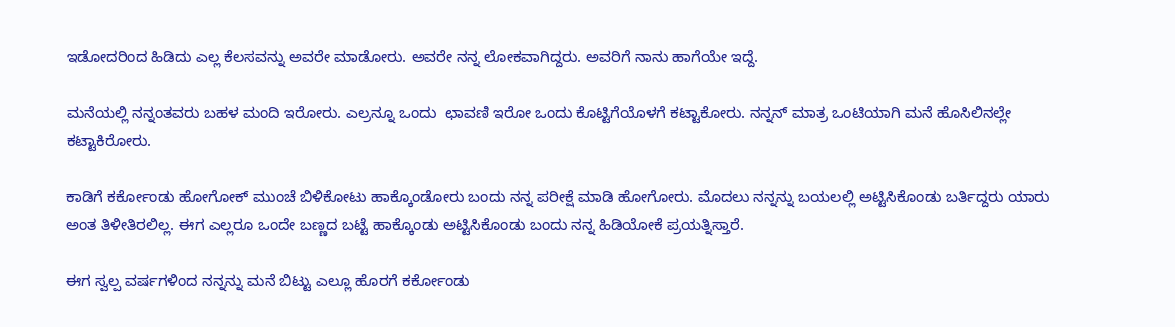ಇಡೋದರಿಂದ ಹಿಡಿದು ಎಲ್ಲ ಕೆಲಸವನ್ನು ಅವರೇ ಮಾಡೋರು. ಅವರೇ ನನ್ನ ಲೋಕವಾಗಿದ್ದರು. ಅವರಿಗೆ ನಾನು ಹಾಗೆಯೇ ಇದ್ದೆ.

ಮನೆಯಲ್ಲಿ ನನ್ನಂತವರು ಬಹಳ ಮಂದಿ ಇರೋರು. ಎಲ್ರನ್ನೂ ಒಂದು  ಛಾವಣಿ ಇರೋ ಒಂದು ಕೊಟ್ಟಿಗೆಯೊಳಗೆ ಕಟ್ಟಾಕೋರು. ನನ್ನನ್ ಮಾತ್ರ ಒಂಟಿಯಾಗಿ ಮನೆ ಹೊಸಿಲಿನಲ್ಲೇ ಕಟ್ಟಾಕಿರೋರು.

ಕಾಡಿಗೆ ಕರ್ಕೋಂಡು ಹೋಗೋಕ್ ಮುಂಚೆ ಬಿಳಿಕೋಟು ಹಾಕ್ಕೊಂಡೋರು ಬಂದು ನನ್ನ ಪರೀಕ್ಷೆ ಮಾಡಿ ಹೋಗೋರು. ಮೊದಲು ನನ್ನನ್ನು ಬಯಲಲ್ಲಿ ಅಟ್ಟಿಸಿಕೊಂಡು ಬರ್ತಿದ್ದರು ಯಾರು ಅಂತ ತಿಳೀತಿರಲಿಲ್ಲ. ಈಗ ಎಲ್ಲರೂ ಒಂದೇ ಬಣ್ಣದ ಬಟ್ಟೆ ಹಾಕ್ಕೊಂಡು ಅಟ್ಟಿಸಿಕೊಂಡು ಬಂದು ನನ್ನ ಹಿಡಿಯೋಕೆ ಪ್ರಯತ್ನಿಸ್ತಾರೆ.

ಈಗ ಸ್ವಲ್ಪ ವರ್ಷಗಳಿಂದ ನನ್ನನ್ನು ಮನೆ ಬಿಟ್ಟು ಎಲ್ಲೂ ಹೊರಗೆ ಕರ್ಕೋಂಡು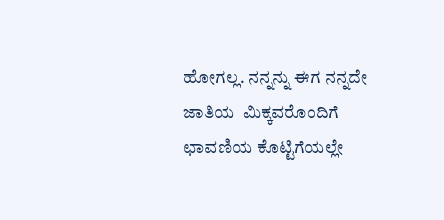ಹೋಗಲ್ಲ. ನನ್ನನ್ನು ಈಗ ನನ್ನದೇ ಜಾತಿಯ  ಮಿಕ್ಕವರೊಂದಿಗೆ  ಛಾವಣಿಯ ಕೊಟ್ಟಿಗೆಯಲ್ಲೇ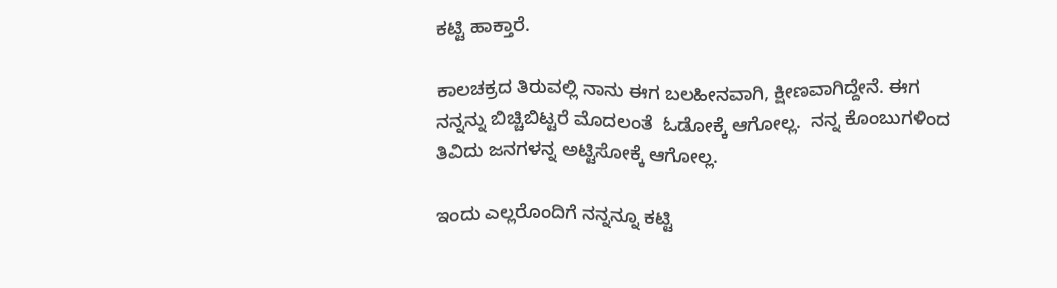ಕಟ್ಟಿ ಹಾಕ್ತಾರೆ.

ಕಾಲಚಕ್ರದ ತಿರುವಲ್ಲಿ ನಾನು ಈಗ ಬಲಹೀನವಾಗಿ, ಕ್ಷೀಣವಾಗಿದ್ದೇನೆ. ಈಗ ನನ್ನನ್ನು ಬಿಚ್ಚಿಬಿಟ್ಟರೆ ಮೊದಲಂತೆ  ಓಡೋಕ್ಕೆ ಆಗೋಲ್ಲ.  ನನ್ನ ಕೊಂಬುಗಳಿಂದ ತಿವಿದು ಜನಗಳನ್ನ ಅಟ್ಟಿಸೋಕ್ಕೆ ಆಗೋಲ್ಲ.

ಇಂದು ಎಲ್ಲರೊಂದಿಗೆ ನನ್ನನ್ನೂ ಕಟ್ಟಿ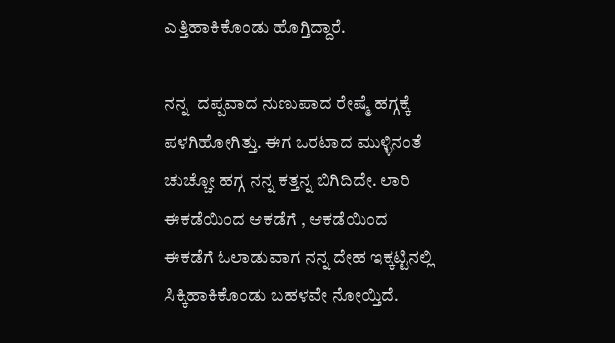ಎತ್ತಿಹಾಕಿಕೊಂಡು ಹೊಗ್ತಿದ್ದಾರೆ.

ನನ್ನ  ದಪ್ಪವಾದ ನುಣುಪಾದ ರೇಷ್ಮೆ ಹಗ್ಗಕ್ಕೆ ಪಳಗಿಹೋಗಿತ್ತು. ಈ‌ಗ ಒರಟಾದ ಮುಳ್ಳಿನಂತೆ ಚುಚ್ಚೋ ಹಗ್ಗ ನನ್ನ ಕತ್ತನ್ನ ಬಿಗಿದಿದೇ. ಲಾರಿ ಈಕಡೆಯಿಂದ ಆಕಡೆಗೆ , ಆಕಡೆಯಿಂದ ಈಕಡೆಗೆ ಓಲಾಡುವಾಗ ನನ್ನ ದೇಹ ಇಕ್ಕಟ್ಟಿನಲ್ಲಿ ಸಿಕ್ಕಿಹಾಕಿಕೊಂಡು ಬಹಳವೇ ನೋಯ್ತಿದೆ.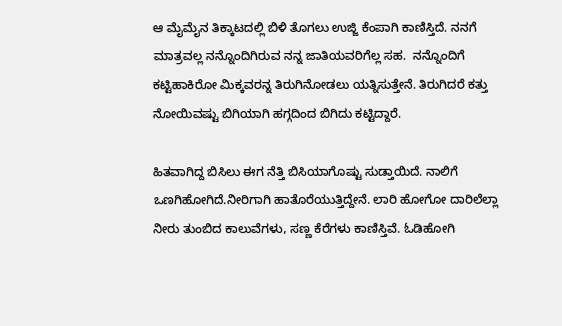ಆ ಮೈಮೈನ ತಿಕ್ಕಾಟದಲ್ಲಿ ಬಿಳಿ ತೊಗಲು ಉಜ್ಜಿ ಕೆಂಪಾಗಿ ಕಾಣಿಸ್ತಿದೆ. ನನಗೆ ಮಾತ್ರವಲ್ಲ ನನ್ನೊಂದಿಗಿರುವ ನನ್ನ ಜಾತಿಯವರಿಗೆಲ್ಲ ಸಹ.  ನನ್ನೊಂದಿಗೆ ಕಟ್ಟಿಹಾಕಿರೋ ಮಿಕ್ಕವರನ್ನ ತಿರುಗಿನೋಡಲು ಯತ್ನಿಸುತ್ತೇನೆ. ತಿರುಗಿದರೆ ಕತ್ತು ನೋಯಿವಷ್ಟು ಬಿಗಿಯಾಗಿ ಹಗ್ಗದಿಂದ ಬಿಗಿದು ಕಟ್ಟಿದ್ದಾರೆ.

ಹಿತವಾಗಿದ್ದ ಬಿಸಿಲು ಈಗ ನೆತ್ತಿ ಬಿಸಿಯಾಗೊಷ್ಟು ಸುಡ್ತಾಯಿದೆ. ನಾಲಿಗೆ ಒಣಗಿಹೋಗಿದೆ.ನೀರಿಗಾಗಿ ಹಾತೊರೆಯುತ್ತಿದ್ದೇನೆ. ಲಾರಿ ಹೋಗೋ ದಾರಿಲೆಲ್ಲಾ ನೀರು ತುಂಬಿದ ಕಾಲುವೆಗಳು, ಸಣ್ಣ ಕೆರೆಗಳು ಕಾಣಿಸ್ತಿವೆ. ಓಡಿಹೋಗಿ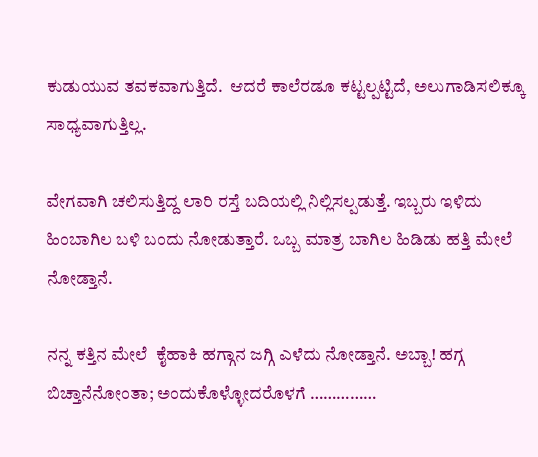ಕುಡುಯುವ ತವಕವಾಗುತ್ತಿದೆ.  ಆದರೆ ಕಾಲೆರಡೂ ಕಟ್ಟಲ್ಪಟ್ಟಿದೆ, ಅಲುಗಾಡಿಸಲಿಕ್ಕೂ ಸಾಧ್ಯವಾಗುತ್ತಿಲ್ಲ.

ವೇಗವಾಗಿ ಚಲಿಸುತ್ತಿದ್ದ ಲಾರಿ ರಸ್ತೆ ಬದಿಯಲ್ಲಿ ನಿಲ್ಲಿಸಲ್ಪಡುತ್ತೆ. ಇಬ್ಬರು ಇಳಿದು ಹಿಂಬಾಗಿಲ ಬಳಿ ಬಂದು ನೋಡುತ್ತಾರೆ. ಒಬ್ಬ ಮಾತ್ರ ಬಾಗಿಲ ಹಿಡಿಡು ಹತ್ತಿ ಮೇಲೆ ನೋಡ್ತಾನೆ.

ನನ್ನ ಕತ್ತಿನ ಮೇಲೆ  ಕೈಹಾಕಿ ಹಗ್ಗಾನ ಜಗ್ಗಿ ಎಳೆದು ನೋಡ್ತಾನೆ. ಅಬ್ಬಾ! ಹಗ್ಗ ಬಿಚ್ತಾನೆನೋಂತಾ; ಅಂದುಕೊಳ್ಳೋದರೊಳಗೆ ……………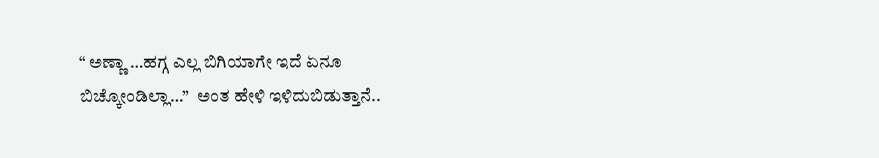“ ಅಣ್ಣಾ …ಹಗ್ಗ ಎಲ್ಲ ಬಿಗಿಯಾಗೇ ಇದೆ ಏನೂ ಬಿಚ್ಕೋಂಡಿಲ್ಲಾ…”  ಅಂತ ಹೇಳಿ ಇಳಿದುಬಿಡುತ್ತಾನೆ..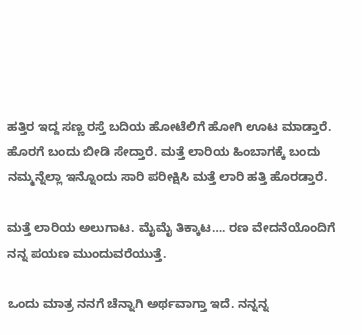ಹತ್ತಿರ ಇದ್ದ ಸಣ್ಣ ರಸ್ತೆ ಬದಿಯ ಹೋಟೆಲಿಗೆ ಹೋಗಿ ಊಟ ಮಾಡ್ತಾರೆ. ಹೊರಗೆ ಬಂದು ಬೀಡಿ ಸೇದ್ತಾರೆ. ಮತ್ತೆ ಲಾರಿಯ ಹಿಂಬಾಗಕ್ಕೆ ಬಂದು ನಮ್ಮನ್ನೆಲ್ಲಾ ಇನ್ನೊಂದು ಸಾರಿ ಪರೀಕ್ಷಿಸಿ ಮತ್ತೆ ಲಾರಿ ಹತ್ತಿ ಹೊರಡ್ತಾರೆ.

ಮತ್ತೆ ಲಾರಿಯ ಅಲುಗಾಟ. ಮೈಮೈ ತಿಕ್ಕಾಟ…. ರಣ ವೇದನೆಯೊಂದಿಗೆ ನನ್ನ ಪಯಣ ಮುಂದುವರೆಯುತ್ತೆ.

ಒಂದು ಮಾತ್ರ ನನಗೆ ಚೆನ್ನಾಗಿ ಅರ್ಥವಾಗ್ತಾ ಇದೆ. ನನ್ನನ್ನ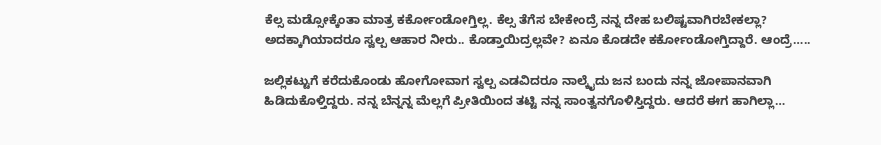ಕೆಲ್ಸ ಮಡ್ಸೋಕ್ಕೆಂತಾ ಮಾತ್ರ ಕರ್ಕೋಂಡೋಗ್ತಿಲ್ಲ. ಕೆಲ್ಸ ತೆಗೆಸ ಬೇಕೇಂದ್ರೆ ನನ್ನ ದೇಹ ಬಲಿಷ್ಟವಾಗಿರಬೇಕಲ್ಲಾ? ಅದಕ್ಕಾಗಿಯಾದರೂ ಸ್ವಲ್ಪ ಆಹಾರ ನೀರು.. ಕೊಡ್ತಾಯಿದ್ರಲ್ಲವೇ? ಏನೂ ಕೊಡದೇ ಕರ್ಕೋಂಡೋಗ್ತಿದ್ದಾರೆ. ಆಂದ್ರೆ…..

ಜಲ್ಲಿಕಟ್ಟುಗೆ ಕರೆದುಕೊಂಡು ಹೋಗೋವಾಗ ಸ್ವಲ್ಪ ಎಡವಿದರೂ ನಾಲ್ಕೈದು ಜನ ಬಂದು ನನ್ನ ಜೋಪಾನವಾಗಿ ಹಿಡಿದುಕೊಳ್ತಿದ್ದರು. ನನ್ನ ಬೆನ್ನನ್ನ ಮೆಲ್ಲಗೆ ಪ್ರೀತಿಯಿಂದ ತಟ್ಟಿ ನನ್ನ ಸಾಂತ್ವನಗೊಳಿಸ್ತಿದ್ದರು. ಆದರೆ ಈಗ ಹಾಗಿಲ್ಲಾ…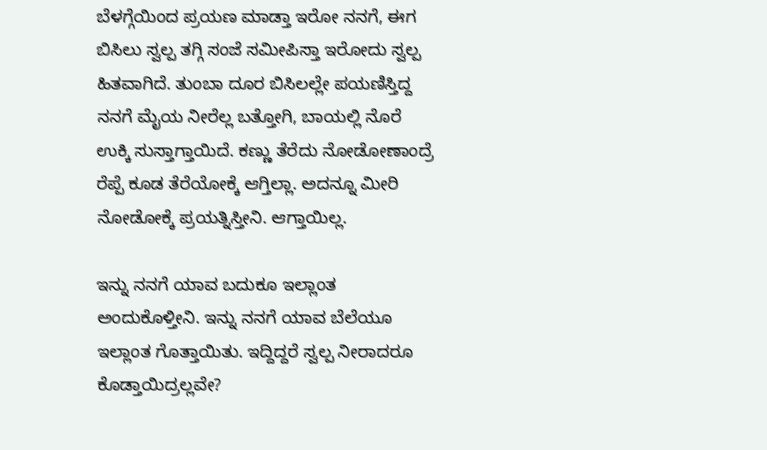ಬೆಳಗ್ಗೆಯಿಂದ ಪ್ರಯಣ ಮಾಡ್ತಾ ಇರೋ ನನಗೆ, ಈಗ ಬಿಸಿಲು ಸ್ವಲ್ಪ ತಗ್ಗಿ ಸಂಜೆ ಸಮೀಪಿಸ್ತಾ ಇರೋದು ಸ್ವಲ್ಪ ಹಿತವಾಗಿದೆ. ತುಂಬಾ ದೂರ ಬಿಸಿಲಲ್ಲೇ ಪಯಣಿಸ್ತಿದ್ದ ನನಗೆ ಮೈಯ ನೀರೆಲ್ಲ ಬತ್ತೋಗಿ, ಬಾಯಲ್ಲಿ ನೊರೆ ಉಕ್ಕಿ ಸುಸ್ತಾಗ್ತಾಯಿದೆ. ಕಣ್ಣು ತೆರೆದು ನೋಡೋಣಾಂದ್ರೆ ರೆಪ್ಪೆ ಕೂಡ ತೆರೆಯೋಕ್ಕೆ ಆಗ್ತಿಲ್ಲಾ. ಅದನ್ನೂ ಮೀರಿ ನೋಡೋಕ್ಕೆ ಪ್ರಯತ್ನಿಸ್ತೀನಿ. ಆಗ್ತಾಯಿಲ್ಲ.

ಇನ್ನು ನನಗೆ ಯಾವ ಬದುಕೂ ಇಲ್ಲಾಂತ ಅಂದುಕೊಳ್ತೀನಿ. ಇನ್ನು ನನಗೆ ಯಾವ ಬೆಲೆಯೂ ಇಲ್ಲಾಂತ ಗೊತ್ತಾಯಿತು. ಇದ್ದಿದ್ದರೆ ಸ್ವಲ್ಪ ನೀರಾದರೂ ಕೊಡ್ತಾಯಿದ್ರಲ್ಲವೇ?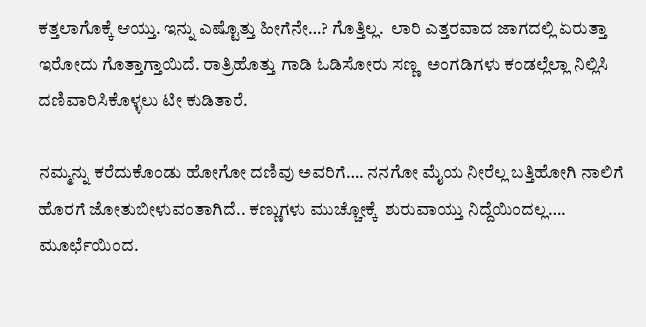ಕತ್ತಲಾಗೊಕ್ಕೆ ಆಯ್ತು. ಇನ್ನು ಎಷ್ಟೊತ್ತು ಹೀಗೆನೇ…? ಗೊತ್ತಿಲ್ಲ.  ಲಾರಿ ಎತ್ತರವಾದ ಜಾಗದಲ್ಲಿ ಏರುತ್ತಾ ಇರೋದು ಗೊತ್ತಾಗ್ತಾಯಿದೆ. ರಾತ್ರಿಹೊತ್ತು ಗಾಡಿ ಓಡಿಸೋರು ಸಣ್ಣ  ಅಂಗಡಿಗಳು ಕಂಡಲ್ಲೆಲ್ಲಾ ನಿಲ್ಲಿಸಿ ದಣಿವಾರಿಸಿಕೊಳ್ಳಲು ಟೀ ಕುಡಿತಾರೆ.

ನಮ್ಮನ್ನು ಕರೆದುಕೊಂಡು ಹೋಗೋ ದಣಿವು ಅವರಿಗೆ…. ನನಗೋ ಮೈಯ ನೀರೆಲ್ಲ ಬತ್ತಿಹೋಗಿ ನಾಲಿಗೆ ಹೊರಗೆ ಜೋತುಬೀಳುವಂತಾಗಿದೆ.. ಕಣ್ಣುಗಳು ಮುಚ್ಚೋಕ್ಕೆ  ಶುರುವಾಯ್ತು ನಿದ್ದೆಯಿಂದಲ್ಲ…. ಮೂರ್ಛೆಯಿಂದ.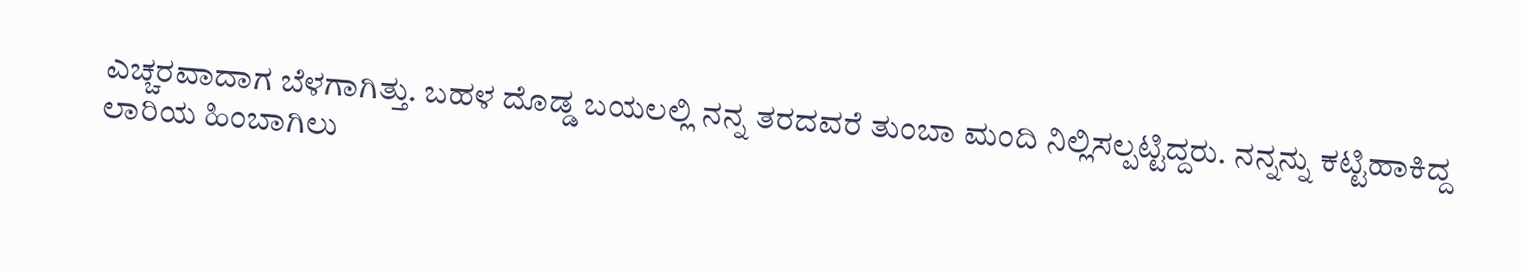ಎಚ್ಚರವಾದಾಗ ಬೆಳಗಾಗಿತ್ತು. ಬಹಳ ದೊಡ್ಡ ಬಯಲಲ್ಲಿ ನನ್ನ ತರದವರೆ ತುಂಬಾ ಮಂದಿ ನಿಲ್ಲಿಸಲ್ಪಟ್ಟಿದ್ದರು. ನನ್ನನ್ನು ಕಟ್ಟಿಹಾಕಿದ್ದ ಲಾರಿಯ ಹಿಂಬಾಗಿಲು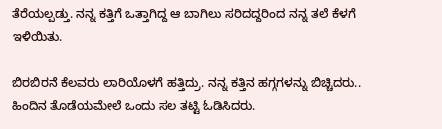ತೆರೆಯಲ್ಪಡ್ತು. ನನ್ನ ಕತ್ತಿಗೆ ಒತ್ತಾಗಿದ್ದ ಆ ಬಾಗಿಲು ಸರಿದದ್ದರಿಂದ ನನ್ನ ತಲೆ ಕೆಳಗೆ ಇಳಿಯಿತು.

ಬಿರಬಿರನೆ ಕೆಲವರು ಲಾರಿಯೊಳಗೆ ಹತ್ತಿದ್ರು. ನನ್ನ ಕತ್ತಿನ ಹಗ್ಗಗಳನ್ನು ಬಿಚ್ಚಿದರು.. ಹಿಂದಿನ ತೊಡೆಯಮೇಲೆ ಒಂದು ಸಲ ತಟ್ಟಿ ಓಡಿಸಿದರು.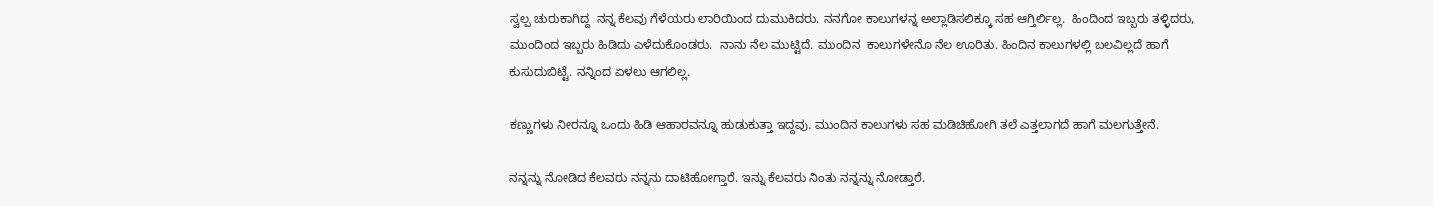ಸ್ವಲ್ಪ ಚುರುಕಾಗಿದ್ದ  ನನ್ನ ಕೆಲವು ಗೆಳೆಯರು ಲಾರಿಯಿಂದ ದುಮುಕಿದರು. ನನಗೋ ಕಾಲುಗಳನ್ನ ಅಲ್ಲಾಡಿಸಲಿಕ್ಕೂ ಸಹ ಆಗ್ತಿರ್ಲಿಲ್ಲ.  ಹಿಂದಿಂದ ಇಬ್ಬರು ತಳ್ಳಿದರು, ಮುಂದಿಂದ ಇಬ್ಬರು ಹಿಡಿದು ಎಳೆದುಕೊಂಡರು.  ನಾನು ನೆಲ ಮುಟ್ಟಿದೆ. ಮುಂದಿನ  ಕಾಲುಗಳೇನೊ ನೆಲ ಊರಿತು. ಹಿಂದಿನ ಕಾಲುಗಳಲ್ಲಿ ಬಲವಿಲ್ಲದೆ ಹಾಗೆ ಕುಸುದುಬಿಟ್ಟೆ. ನನ್ನಿಂದ ಏಳಲು ಆಗಲಿಲ್ಲ.

ಕಣ್ಣುಗಳು ನೀರನ್ನೂ ಒಂದು ಹಿಡಿ ಆಹಾರವನ್ನೂ ಹುಡುಕುತ್ತಾ ಇದ್ದವು. ಮುಂದಿನ ಕಾಲುಗಳು ಸಹ ಮಡಿಚಿಹೋಗಿ ತಲೆ ಎತ್ತಲಾಗದೆ ಹಾಗೆ ಮಲಗುತ್ತೇನೆ.

ನನ್ನನ್ನು ನೋಡಿದ ಕೆಲವರು ನನ್ನನು ದಾಟಿಹೋಗ್ತಾರೆ. ಇನ್ನು ಕೆಲವರು ನಿಂತು ನನ್ನನ್ನು ನೋಡ್ತಾರೆ.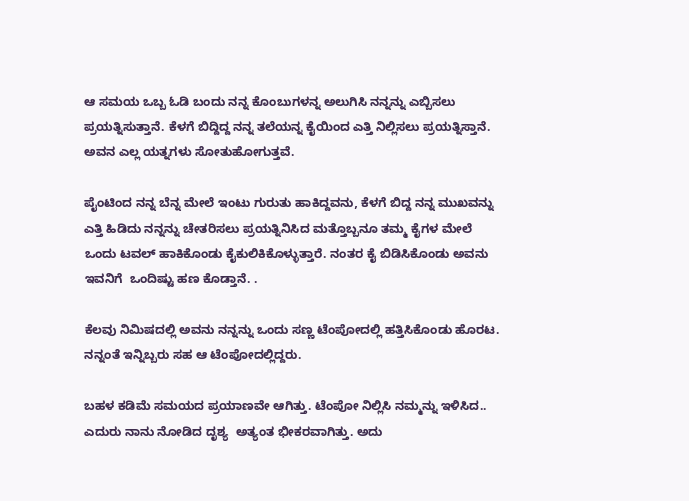ಆ ಸಮಯ ಒಬ್ಬ ಓಡಿ ಬಂದು ನನ್ನ ಕೊಂಬುಗಳನ್ನ ಅಲುಗಿಸಿ ನನ್ನನ್ನು ಎಬ್ಬಿಸಲು ಪ್ರಯತ್ನಿಸುತ್ತಾನೆ. ಕೆಳಗೆ ಬಿದ್ದಿದ್ದ ನನ್ನ ತಲೆಯನ್ನ ಕೈಯಿಂದ ಎತ್ತಿ ನಿಲ್ಲಿಸಲು ಪ್ರಯತ್ನಿಸ್ತಾನೆ. ಅವನ ಎಲ್ಲ ಯತ್ನಗಳು ಸೋತುಹೋಗುತ್ತವೆ.

ಪೈಂಟಿಂದ ನನ್ನ ಬೆನ್ನ ಮೇಲೆ ಇಂಟು ಗುರುತು ಹಾಕಿದ್ದವನು, ಕೆಳಗೆ ಬಿದ್ದ ನನ್ನ ಮುಖವನ್ನು ಎತ್ತಿ ಹಿಡಿದು ನನ್ನನ್ನು ಚೇತರಿಸಲು ಪ್ರಯತ್ನಿನಿಸಿದ ಮತ್ತೊಬ್ಬನೂ ತಮ್ಮ ಕೈಗಳ ಮೇಲೆ ಒಂದು ಟವಲ್ ಹಾಕಿಕೊಂಡು ಕೈಕುಲಿಕಿಕೊಳ್ಳುತ್ತಾರೆ. ನಂತರ ಕೈ ಬಿಡಿಸಿಕೊಂಡು ಅವನು ಇವನಿಗೆ  ಒಂದಿಷ್ಟು ಹಣ ಕೊಡ್ತಾನೆ. .

ಕೆಲವು ನಿಮಿಷದಲ್ಲಿ ಅವನು ನನ್ನನ್ನು ಒಂದು ಸಣ್ಣ ಟೆಂಪೋದಲ್ಲಿ ಹತ್ತಿಸಿಕೊಂಡು ಹೊರಟ. ನನ್ನಂತೆ ಇನ್ನಿಬ್ಬರು ಸಹ ಆ ಟೆಂಪೋದಲ್ಲಿದ್ದರು.

ಬಹಳ ಕಡಿಮೆ ಸಮಯದ ಪ್ರಯಾಣವೇ ಆಗಿತ್ತು. ಟೆಂಪೋ ನಿಲ್ಲಿಸಿ ನಮ್ಮನ್ನು ಇಳಿಸಿದ.. ಎದುರು ನಾನು ನೋಡಿದ ದೃಶ್ಯ  ಅತ್ಯಂತ ಭೀಕರವಾಗಿತ್ತು. ಅದು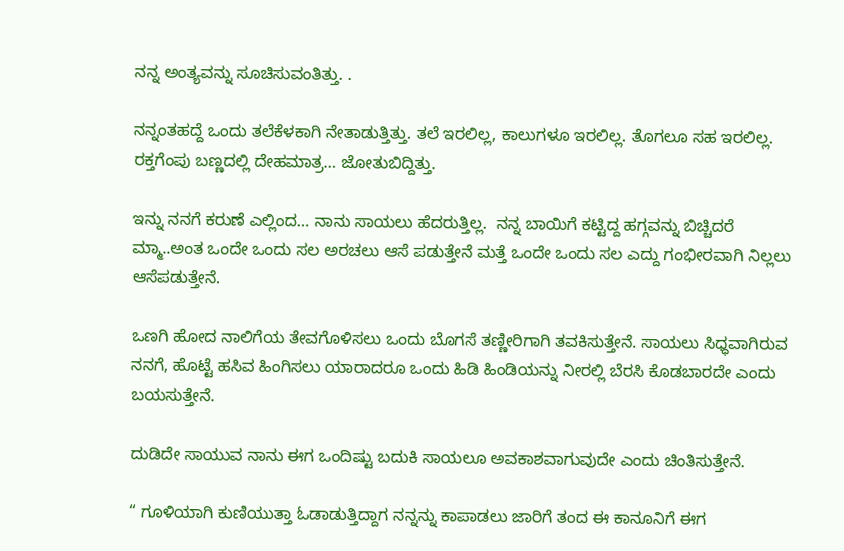ನನ್ನ ಅಂತ್ಯವನ್ನು ಸೂಚಿಸುವಂತಿತ್ತು. .

ನನ್ನಂತಹದ್ದೆ ಒಂದು ತಲೆಕೆಳಕಾಗಿ ನೇತಾಡುತ್ತಿತ್ತು. ತಲೆ ಇರಲಿಲ್ಲ, ಕಾಲುಗಳೂ ಇರಲಿಲ್ಲ. ತೊಗಲೂ ಸಹ ಇರಲಿಲ್ಲ. ರಕ್ತಗೆಂಪು ಬಣ್ಣದಲ್ಲಿ ದೇಹಮಾತ್ರ… ಜೋತುಬಿದ್ದಿತ್ತು.

ಇನ್ನು ನನಗೆ ಕರುಣೆ ಎಲ್ಲಿಂದ… ನಾನು ಸಾಯಲು ಹೆದರುತ್ತಿಲ್ಲ.  ನನ್ನ ಬಾಯಿಗೆ ಕಟ್ಟಿದ್ದ ಹಗ್ಗವನ್ನು ಬಿಚ್ಚಿದರೆ ಮ್ಮಾ..ಅಂತ ಒಂದೇ ಒಂದು ಸಲ ಅರಚಲು ಆಸೆ ಪಡುತ್ತೇನೆ ಮತ್ತೆ ಒಂದೇ ಒಂದು ಸಲ ಎದ್ದು ಗಂಭೀರವಾಗಿ ನಿಲ್ಲಲು ಆಸೆಪಡುತ್ತೇನೆ.

ಒಣಗಿ ಹೋದ ನಾಲಿಗೆಯ ತೇವಗೊಳಿಸಲು ಒಂದು ಬೊಗಸೆ ತಣ್ಣೀರಿಗಾಗಿ ತವಕಿಸುತ್ತೇನೆ. ಸಾಯಲು ಸಿಧ್ಧವಾಗಿರುವ ನನಗೆ, ಹೊಟ್ಟೆ ಹಸಿವ ಹಿಂಗಿಸಲು ಯಾರಾದರೂ ಒಂದು ಹಿಡಿ ಹಿಂಡಿಯನ್ನು ನೀರಲ್ಲಿ ಬೆರಸಿ ಕೊಡಬಾರದೇ ಎಂದು ಬಯಸುತ್ತೇನೆ.

ದುಡಿದೇ ಸಾಯುವ ನಾನು ಈಗ ಒಂದಿಷ್ಟು ಬದುಕಿ ಸಾಯಲೂ ಅವಕಾಶವಾಗುವುದೇ ಎಂದು ಚಿಂತಿಸುತ್ತೇನೆ.

“ ಗೂಳಿಯಾಗಿ ಕುಣಿಯುತ್ತಾ ಓಡಾಡುತ್ತಿದ್ದಾಗ ನನ್ನನ್ನು ಕಾಪಾಡಲು ಜಾರಿಗೆ ತಂದ ಈ ಕಾನೂನಿಗೆ ಈಗ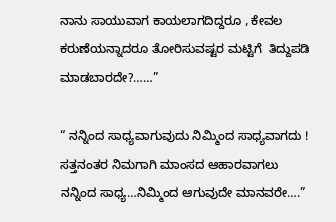ನಾನು ಸಾಯುವಾಗ ಕಾಯಲಾಗದಿದ್ದರೂ , ಕೇವಲ ಕರುಣೆಯನ್ನಾದರೂ ತೋರಿಸುವಷ್ಟರ ಮಟ್ಟಿಗೆ  ತಿದ್ದುಪಡಿ ಮಾಡಬಾರದೇ?……”

“ ನನ್ನಿಂದ ಸಾಧ್ಯವಾಗುವುದು ನಿಮ್ಮಿಂದ ಸಾಧ್ಯವಾಗದು !  ಸತ್ತನಂತರ ನಿಮಗಾಗಿ ಮಾಂಸದ ಆಹಾರವಾಗಲು ನನ್ನಿಂದ ಸಾಧ್ಯ…ನಿಮ್ಮಿಂದ ಆಗುವುದೇ ಮಾನವರೇ….”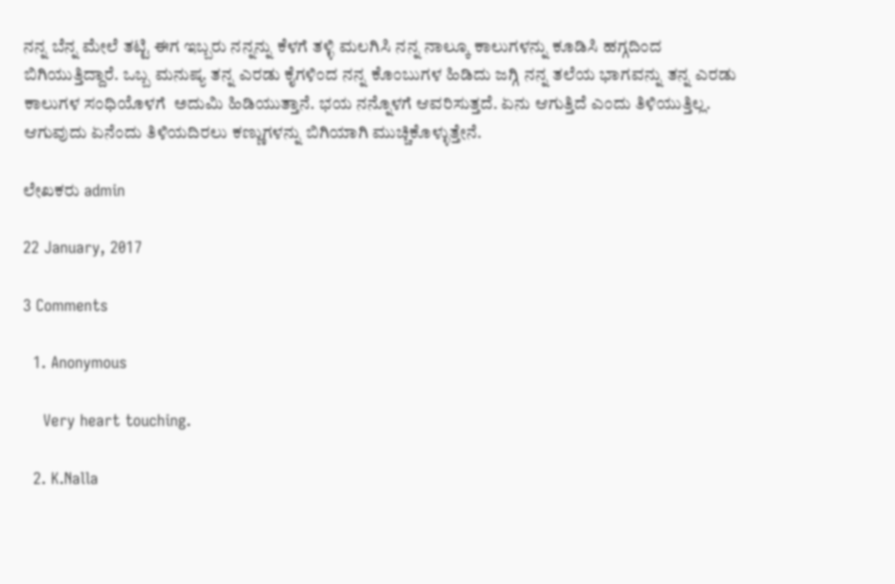ನನ್ನ ಬೆನ್ನ ಮೇಲೆ ತಟ್ಟಿ ಈಗ ಇಬ್ಬರು ನನ್ನನ್ನು ಕೆಳಗೆ ತಳ್ಳಿ ಮಲಗಿಸಿ ನನ್ನ ನಾಲ್ಕೂ ಕಾಲುಗಳನ್ನು ಕೂಡಿಸಿ ಹಗ್ಗದಿಂದ ಬಿಗಿಯುತ್ತಿದ್ದಾರೆ. ಒಬ್ಬ ಮನುಷ್ಯ ತನ್ನ ಎರಡು ಕೈಗಳಿಂದ ನನ್ನ ಕೊಂಬುಗಳ ಹಿಡಿದು ಜಗ್ಗಿ ನನ್ನ ತಲೆಯ ಭಾಗವನ್ನು ತನ್ನ ಎರಡು ಕಾಲುಗಳ ಸಂಧಿಯೊಳಗೆ  ಅದುಮಿ ಹಿಡಿಯುತ್ತಾನೆ. ಭಯ ನನ್ನೊಳಗೆ ಆವರಿಸುತ್ತದೆ. ಏನು ಆಗುತ್ತಿದೆ ಎಂದು ತಿಳಿಯುತ್ತಿಲ್ಲ. ಆಗುವುದು ಏನೆಂದು ತಿಳಿಯದಿರಲು ಕಣ್ಣುಗಳನ್ನು ಬಿಗಿಯಾಗಿ ಮುಚ್ಚಿಕೊಳ್ಳುತ್ತೇನೆ.

ಲೇಖಕರು admin

22 January, 2017

3 Comments

  1. Anonymous

    Very heart touching.

  2. K.Nalla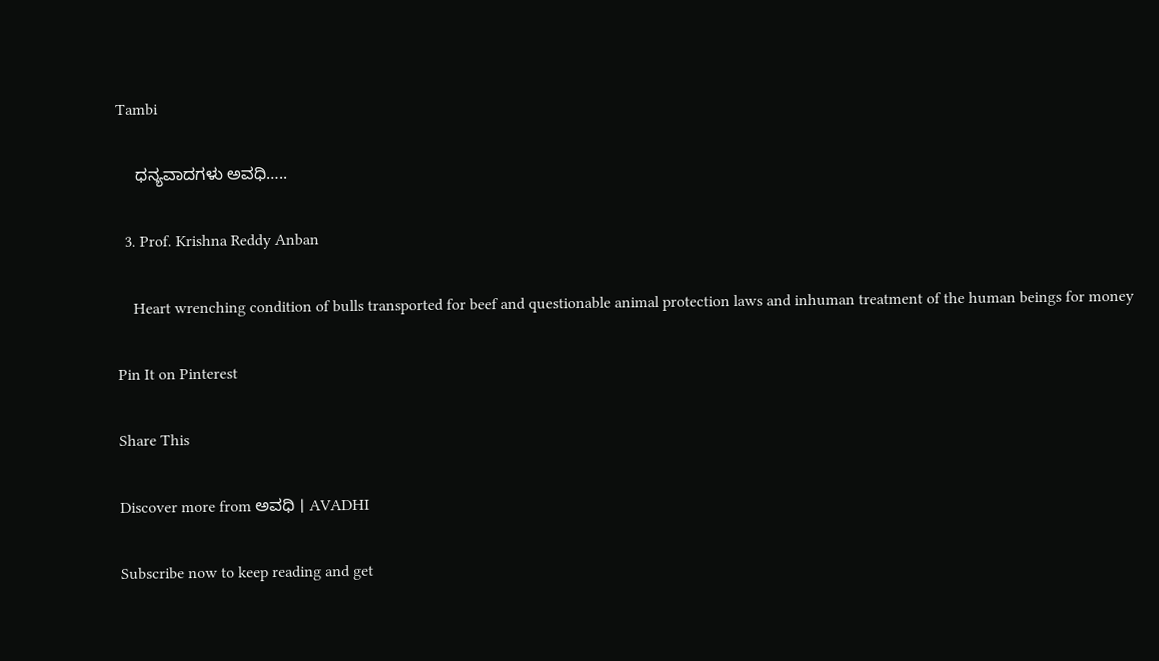Tambi

    ಧನ್ಯವಾದಗಳು ಅವಧಿ…..

  3. Prof. Krishna Reddy Anban

    Heart wrenching condition of bulls transported for beef and questionable animal protection laws and inhuman treatment of the human beings for money

Pin It on Pinterest

Share This

Discover more from ಅವಧಿ । AVADHI

Subscribe now to keep reading and get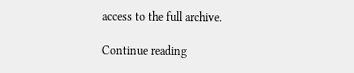access to the full archive.

Continue reading